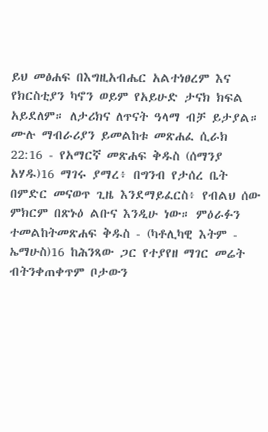ይህ መፅሐፍ በእግዚአብሔር አልተነፀረም እና የክርስቲያን ካኖን ወይም የአይሁድ ታናክ ክፍል አይደለም። ለታሪክና ለጥናት ዓላማ ብቻ ይታያል። ሙሉ ማብራሪያን ይመልከቱ መጽሐፈ ሲራክ 22:16 - የአማርኛ መጽሐፍ ቅዱስ (ሰማንያ አሃዱ)16 ማገሩ ያማረ፥ በግንብ የታሰረ ቤት በምድር መናወጥ ጊዜ እንደማይፈርስ፥ የብልህ ሰው ምክርም በጽኑዕ ልቡና እንዲሁ ነው። ምዕራፉን ተመልከትመጽሐፍ ቅዱስ - (ካቶሊካዊ እትም - ኤማሁስ)16 ከሕንጻው ጋር የተያየዘ ማገር መሬት ብትንቀጠቀጥም ቦታውን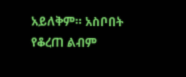አይለቅም። አስቦበት የቆረጠ ልብም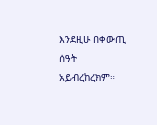እንደዚሁ በቀውጢ ሰዓት አይብረከረክም።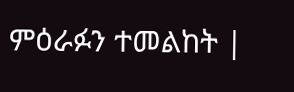ምዕራፉን ተመልከት |